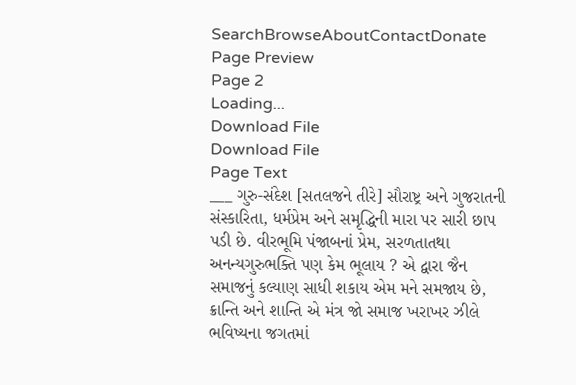SearchBrowseAboutContactDonate
Page Preview
Page 2
Loading...
Download File
Download File
Page Text
___ ગુરુ-સંદેશ [સતલજને તીરે] સૌરાષ્ટ્ર અને ગુજરાતની સંસ્કારિતા, ધર્મપ્રેમ અને સમૃદ્ધિની મારા પર સારી છાપ પડી છે. વીરભૂમિ પંજાબનાં પ્રેમ, સરળતાતથા અનન્યગુરુભક્તિ પણ કેમ ભૂલાય ? એ દ્વારા જૈન સમાજનું કલ્યાણ સાધી શકાય એમ મને સમજાય છે, ક્રાન્તિ અને શાન્તિ એ મંત્ર જો સમાજ ખરાખર ઝીલે ભવિષ્યના જગતમાં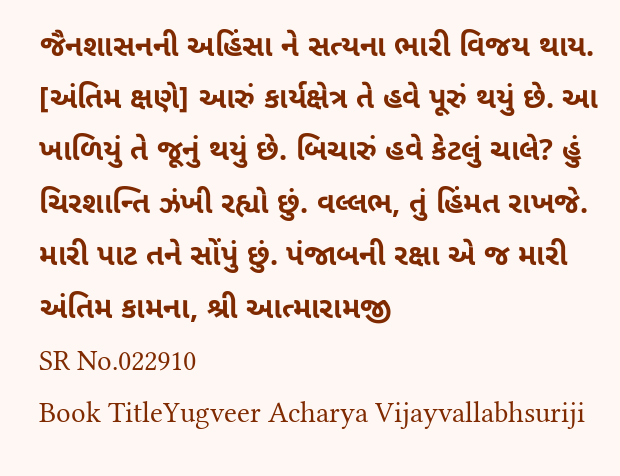જૈનશાસનની અહિંસા ને સત્યના ભારી વિજય થાય. [અંતિમ ક્ષણે] આરું કાર્યક્ષેત્ર તે હવે પૂરું થયું છે. આ ખાળિયું તે જૂનું થયું છે. બિચારું હવે કેટલું ચાલે? હું ચિરશાન્તિ ઝંખી રહ્યો છું. વલ્લભ, તું હિંમત રાખજે. મારી પાટ તને સોંપું છું. પંજાબની રક્ષા એ જ મારી અંતિમ કામના, શ્રી આત્મારામજી
SR No.022910
Book TitleYugveer Acharya Vijayvallabhsuriji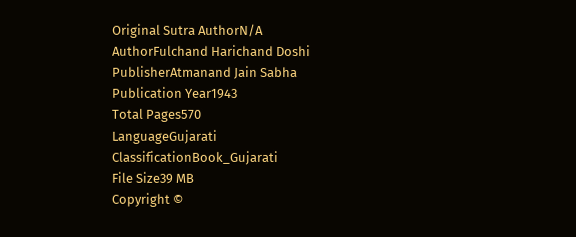Original Sutra AuthorN/A
AuthorFulchand Harichand Doshi
PublisherAtmanand Jain Sabha
Publication Year1943
Total Pages570
LanguageGujarati
ClassificationBook_Gujarati
File Size39 MB
Copyright ©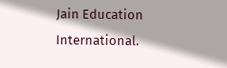Jain Education International.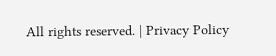All rights reserved. | Privacy Policy